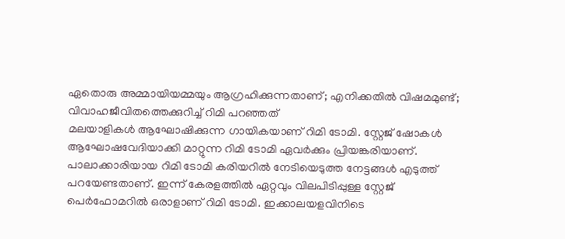ഏതൊരു അമ്മായിയമ്മയും ആഗ്രഹിക്കുന്നതാണ്; എനിക്കതിൽ വിഷമമുണ്ട്; വിവാഹജീവിതത്തെക്കുറിച്ച് റിമി പറഞ്ഞത്
മലയാളികൾ ആഘോഷിക്കുന്ന ഗായികയാണ് റിമി ടോമി. സ്റ്റേജ് ഷോകൾ ആഘോഷവേദിയാക്കി മാറ്റുന്ന റിമി ടോമി ഏവർക്കും പ്രിയങ്കരിയാണ്. പാലാക്കാരിയായ റിമി ടോമി കരിയറിൽ നേടിയെടുത്ത നേട്ടങ്ങൾ എടുത്ത് പറയേണ്ടതാണ്. ഇന്ന് കേരളത്തിൽ ഏറ്റവും വിലപിടിപ്പുള്ള സ്റ്റേജ് പെർഫോമറിൽ ഒരാളാണ് റിമി ടോമി. ഇക്കാലയളവിനിടെ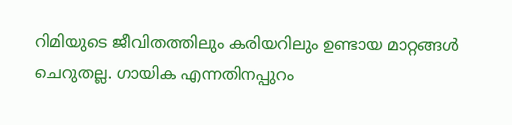റിമിയുടെ ജീവിതത്തിലും കരിയറിലും ഉണ്ടായ മാറ്റങ്ങൾ ചെറുതല്ല. ഗായിക എന്നതിനപ്പുറം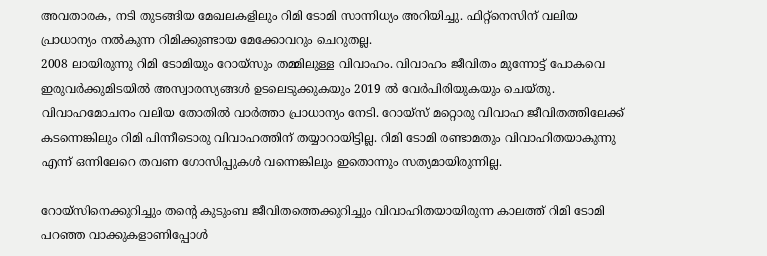അവതാരക, നടി തുടങ്ങിയ മേഖലകളിലും റിമി ടോമി സാന്നിധ്യം അറിയിച്ചു. ഫിറ്റ്നെസിന് വലിയ പ്രാധാന്യം നൽകുന്ന റിമിക്കുണ്ടായ മേക്കോവറും ചെറുതല്ല.
2008 ലായിരുന്നു റിമി ടോമിയും റോയ്സും തമ്മിലുള്ള വിവാഹം. വിവാഹം ജീവിതം മുന്നോട്ട് പോകവെ ഇരുവർക്കുമിടയിൽ അസ്വാരസ്യങ്ങൾ ഉടലെടുക്കുകയും 2019 ൽ വേർപിരിയുകയും ചെയ്തു. വിവാഹമോചനം വലിയ തോതിൽ വാർത്താ പ്രാധാന്യം നേടി. റോയ്സ് മറ്റൊരു വിവാഹ ജീവിതത്തിലേക്ക് കടന്നെങ്കിലും റിമി പിന്നീടൊരു വിവാഹത്തിന് തയ്യാറായിട്ടില്ല. റിമി ടോമി രണ്ടാമതും വിവാഹിതയാകുന്നു എന്ന് ഒന്നിലേറെ തവണ ഗോസിപ്പുകൾ വന്നെങ്കിലും ഇതൊന്നും സത്യമായിരുന്നില്ല.

റോയ്സിനെക്കുറിച്ചും തന്റെ കുടുംബ ജീവിതത്തെക്കുറിച്ചും വിവാഹിതയായിരുന്ന കാലത്ത് റിമി ടോമി പറഞ്ഞ വാക്കുകളാണിപ്പോൾ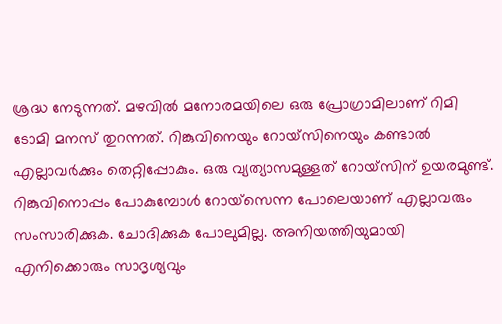ശ്രദ്ധ നേടുന്നത്. മഴവിൽ മനോരമയിലെ ഒരു പ്രോഗ്രാമിലാണ് റിമി ടോമി മനസ് തുറന്നത്. റിങ്കുവിനെയും റോയ്സിനെയും കണ്ടാൽ എല്ലാവർക്കും തെറ്റിപ്പോകും. ഒരു വ്യത്യാസമുള്ളത് റോയ്സിന് ഉയരമുണ്ട്. റിങ്കുവിനൊപ്പം പോകുമ്പോൾ റോയ്സെന്ന പോലെയാണ് എല്ലാവരും സംസാരിക്കുക. ചോദിക്കുക പോലുമില്ല. അനിയത്തിയുമായി എനിക്കൊരും സാദൃശ്യവും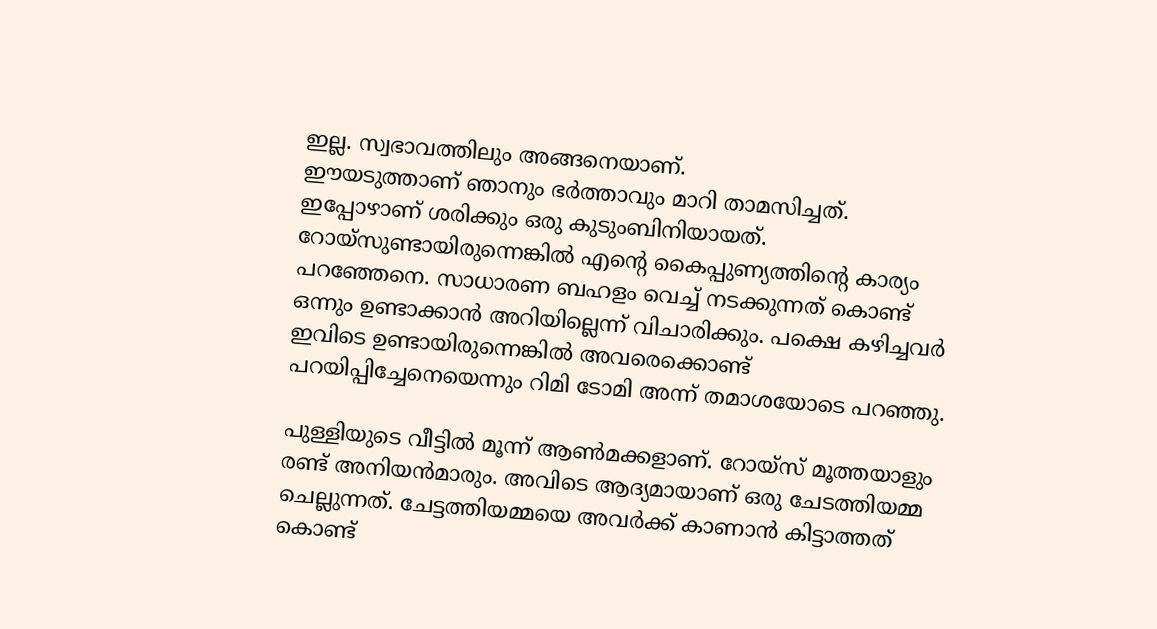ഇല്ല. സ്വഭാവത്തിലും അങ്ങനെയാണ്.
ഈയടുത്താണ് ഞാനും ഭർത്താവും മാറി താമസിച്ചത്. ഇപ്പോഴാണ് ശരിക്കും ഒരു കുടുംബിനിയായത്. റോയ്സുണ്ടായിരുന്നെങ്കിൽ എന്റെ കൈപ്പുണ്യത്തിന്റെ കാര്യം പറഞ്ഞേനെ. സാധാരണ ബഹളം വെച്ച് നടക്കുന്നത് കൊണ്ട് ഒന്നും ഉണ്ടാക്കാൻ അറിയില്ലെന്ന് വിചാരിക്കും. പക്ഷെ കഴിച്ചവർ ഇവിടെ ഉണ്ടായിരുന്നെങ്കിൽ അവരെക്കൊണ്ട് പറയിപ്പിച്ചേനെയെന്നും റിമി ടോമി അന്ന് തമാശയോടെ പറഞ്ഞു.

പുള്ളിയുടെ വീട്ടിൽ മൂന്ന് ആൺമക്കളാണ്. റോയ്സ് മൂത്തയാളും രണ്ട് അനിയൻമാരും. അവിടെ ആദ്യമായാണ് ഒരു ചേടത്തിയമ്മ ചെല്ലുന്നത്. ചേട്ടത്തിയമ്മയെ അവർക്ക് കാണാൻ കിട്ടാത്തത് കൊണ്ട്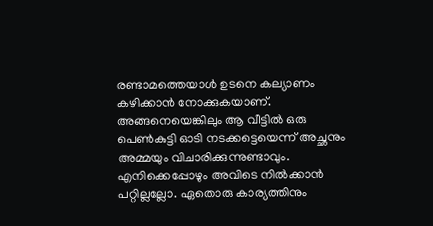രണ്ടാമത്തെയാൾ ഉടനെ കല്യാണം കഴിക്കാൻ നോക്കുകയാണ്. അങ്ങനെയെങ്കിലും ആ വീട്ടിൽ ഒരു പെൺകുട്ടി ഓടി നടക്കട്ടെയെന്ന് അച്ഛനും അമ്മയും വിചാരിക്കുന്നുണ്ടാവും. എനിക്കെപ്പോഴും അവിടെ നിൽക്കാൻ പറ്റില്ലല്ലോ. ഏതൊരു കാര്യത്തിനും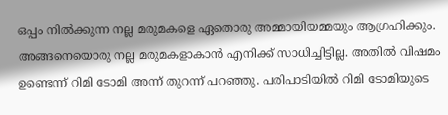ഒപ്പം നിൽക്കുന്ന നല്ല മരുമകളെ ഏതൊരു അമ്മായിയമ്മയും ആഗ്രഹിക്കും.
അങ്ങനെയൊരു നല്ല മരുമകളാകാൻ എനിക്ക് സാധിച്ചിട്ടില്ല. അതിൽ വിഷമം ഉണ്ടെന്ന് റിമി ടോമി അന്ന് തുറന്ന് പറഞ്ഞു. പരിപാടിയിൽ റിമി ടോമിയുടെ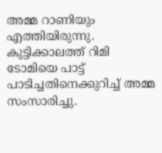അമ്മ റാണിയും എത്തിയിരുന്നു. കുട്ടിക്കാലത്ത് റിമി ടോമിയെ പാട്ട് പാടിച്ചതിനെക്കുറിച്ച് അമ്മ സംസാരിച്ചു.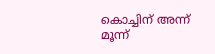കൊച്ചിന് അന്ന് മൂന്ന്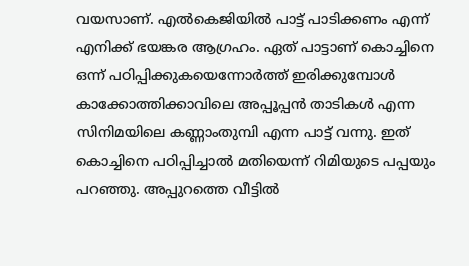വയസാണ്. എൽകെജിയിൽ പാട്ട് പാടിക്കണം എന്ന് എനിക്ക് ഭയങ്കര ആഗ്രഹം. ഏത് പാട്ടാണ് കൊച്ചിനെ ഒന്ന് പഠിപ്പിക്കുകയെന്നോർത്ത് ഇരിക്കുമ്പോൾ കാക്കോത്തിക്കാവിലെ അപ്പൂപ്പൻ താടികൾ എന്ന സിനിമയിലെ കണ്ണാംതുമ്പി എന്ന പാട്ട് വന്നു. ഇത് കൊച്ചിനെ പഠിപ്പിച്ചാൽ മതിയെന്ന് റിമിയുടെ പപ്പയും പറഞ്ഞു. അപ്പുറത്തെ വീട്ടിൽ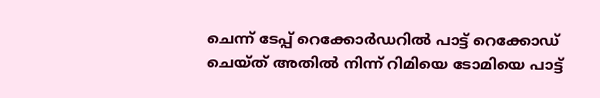ചെന്ന് ടേപ്പ് റെക്കോർഡറിൽ പാട്ട് റെക്കോഡ് ചെയ്ത് അതിൽ നിന്ന് റിമിയെ ടോമിയെ പാട്ട്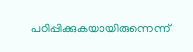പഠിപ്പിക്കുകയായിരുന്നെന്ന്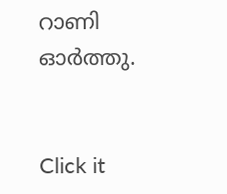റാണി ഓർത്തു.


Click it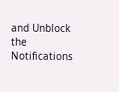and Unblock the Notifications